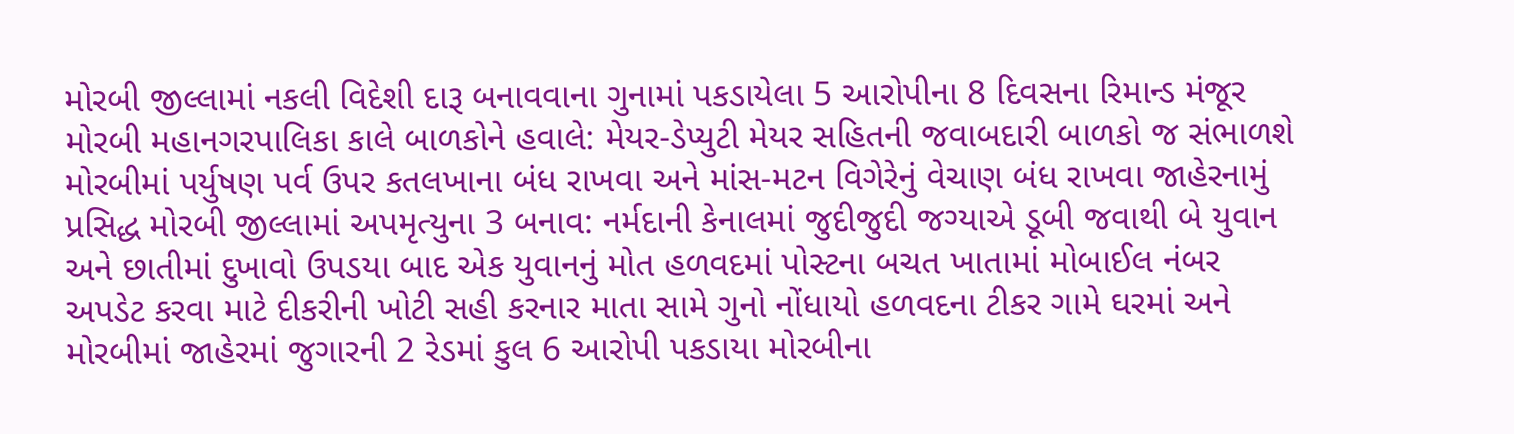મોરબી જીલ્લામાં નકલી વિદેશી દારૂ બનાવવાના ગુનામાં પકડાયેલા 5 આરોપીના 8 દિવસના રિમાન્ડ મંજૂર મોરબી મહાનગરપાલિકા કાલે બાળકોને હવાલે: મેયર-ડેપ્યુટી મેયર સહિતની જવાબદારી બાળકો જ સંભાળશે મોરબીમાં પર્યુષણ પર્વ ઉપર કતલખાના બંધ રાખવા અને માંસ-મટન વિગેરેનું વેચાણ બંધ રાખવા જાહેરનામું પ્રસિદ્ધ મોરબી જીલ્લામાં અપમૃત્યુના 3 બનાવ: નર્મદાની કેનાલમાં જુદીજુદી જગ્યાએ ડૂબી જવાથી બે યુવાન અને છાતીમાં દુખાવો ઉપડયા બાદ એક યુવાનનું મોત હળવદમાં પોસ્ટના બચત ખાતામાં મોબાઈલ નંબર અપડેટ કરવા માટે દીકરીની ખોટી સહી કરનાર માતા સામે ગુનો નોંધાયો હળવદના ટીકર ગામે ઘરમાં અને મોરબીમાં જાહેરમાં જુગારની 2 રેડમાં કુલ 6 આરોપી પકડાયા મોરબીના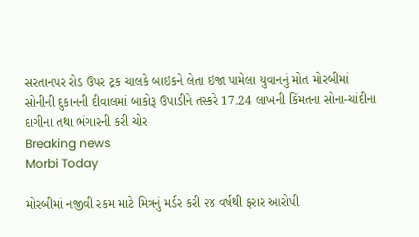સરતાનપર રોડ ઉપર ટ્રક ચાલકે બાઇકને લેતા ઇજા પામેલા યુવાનનું મોત મોરબીમાં સોનીની દુકાનની દીવાલમાં બાકોરૂ ઉપાડીને તસ્કરે 17.24 લાખની કિંમતના સોના-ચાંદીના દાગીના તથા ભંગારની કરી ચોર
Breaking news
Morbi Today

મોરબીમાં નજીવી રકમ માટે મિત્રનું મર્ડર કરી ૨૪ વર્ષથી ફરાર આરોપી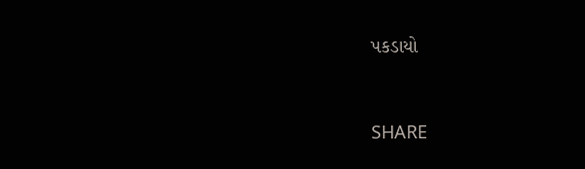પકડાયો


SHARE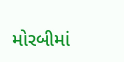મોરબીમાં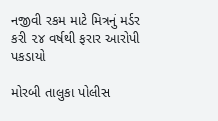નજીવી રકમ માટે મિત્રનું મર્ડર કરી ૨૪ વર્ષથી ફરાર આરોપી પકડાયો

મોરબી તાલુકા પોલીસ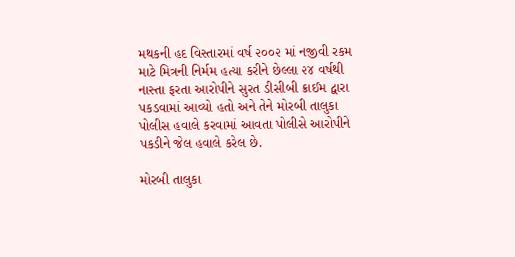મથકની હદ વિસ્તારમાં વર્ષ ૨૦૦૨ માં નજીવી રકમ માટે મિત્રની નિર્મમ હત્યા કરીને છેલ્લા ૨૪ વર્ષથી નાસ્તા ફરતા આરોપીને સુરત ડીસીબી ક્રાઈમ દ્વારા પકડવામાં આવ્યો હતો અને તેને મોરબી તાલુકા પોલીસ હવાલે કરવામાં આવતા પોલીસે આરોપીને પકડીને જેલ હવાલે કરેલ છે.

મોરબી તાલુકા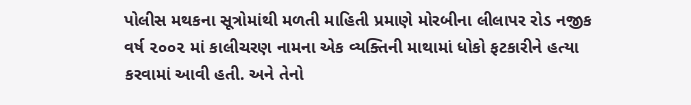પોલીસ મથકના સૂત્રોમાંથી મળતી માહિતી પ્રમાણે મોરબીના લીલાપર રોડ નજીક વર્ષ ૨૦૦૨ માં કાલીચરણ નામના એક વ્યક્તિની માથામાં ધોકો ફટકારીને હત્યા કરવામાં આવી હતી. અને તેનો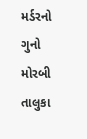મર્ડરનો ગુનો મોરબી તાલુકા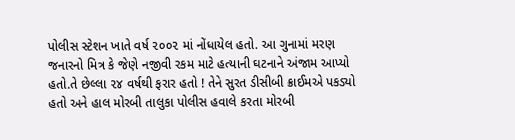પોલીસ સ્ટેશન ખાતે વર્ષ ૨૦૦૨ માં નોંધાયેલ હતો. આ ગુનામાં મરણ જનારનો મિત્ર કે જેણે નજીવી રકમ માટે હત્યાની ઘટનાને અંજામ આપ્યો હતો.તે છેલ્લા ૨૪ વર્ષથી ફરાર હતો ! તેને સુરત ડીસીબી ક્રાઈમએ પકડ્યો હતો અને હાલ મોરબી તાલુકા પોલીસ હવાલે કરતા મોરબી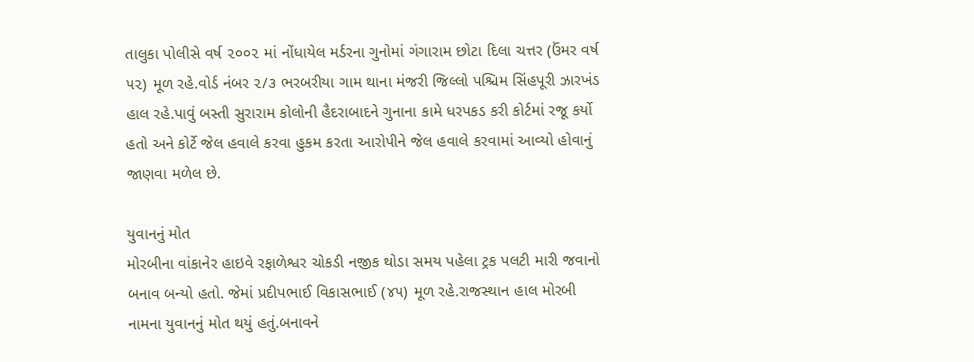તાલુકા પોલીસે વર્ષ ૨૦૦૨ માં નોંધાયેલ મર્ડરના ગુનોમાં ગંગારામ છોટા દિલા ચત્તર (ઉંમર વર્ષ ૫૨) મૂળ રહે.વોર્ડ નંબર ૨/૩ ભરબરીયા ગામ થાના મંજરી જિલ્લો પશ્ચિમ સિંહપૂરી ઝારખંડ હાલ રહે.પાવું બસ્તી સુરારામ કોલોની હૈદરાબાદને ગુનાના કામે ધરપકડ કરી કોર્ટમાં રજૂ કર્યો હતો અને કોર્ટે જેલ હવાલે કરવા હુકમ કરતા આરોપીને જેલ હવાલે કરવામાં આવ્યો હોવાનું જાણવા મળેલ છે.

યુવાનનું મોત
મોરબીના વાંકાનેર હાઇવે રફાળેશ્વર ચોકડી નજીક થોડા સમય પહેલા ટ્રક પલટી મારી જવાનો બનાવ બન્યો હતો. જેમાં પ્રદીપભાઈ વિકાસભાઈ (૪૫) મૂળ રહે.રાજસ્થાન હાલ મોરબી નામના યુવાનનું મોત થયું હતું.બનાવને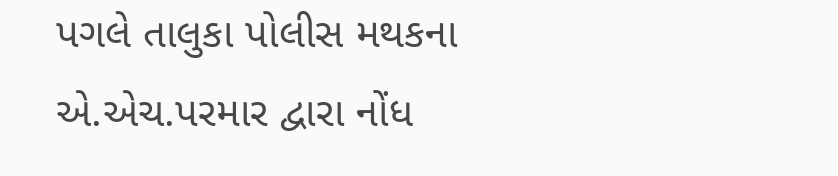પગલે તાલુકા પોલીસ મથકના એ.એચ.પરમાર દ્વારા નોંધ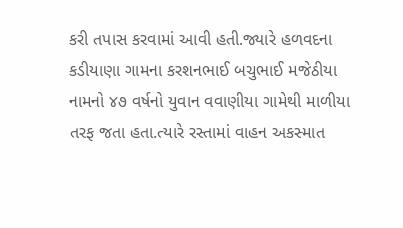કરી તપાસ કરવામાં આવી હતી.જ્યારે હળવદના કડીયાણા ગામના કરશનભાઈ બચુભાઈ મજેઠીયા નામનો ૪૭ વર્ષનો યુવાન વવાણીયા ગામેથી માળીયા તરફ જતા હતા.ત્યારે રસ્તામાં વાહન અકસ્માત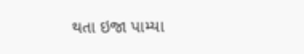થતા ઇજા પામ્યા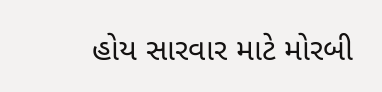હોય સારવાર માટે મોરબી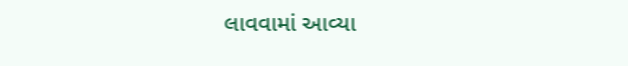લાવવામાં આવ્યા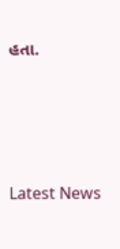હતા.




Latest News